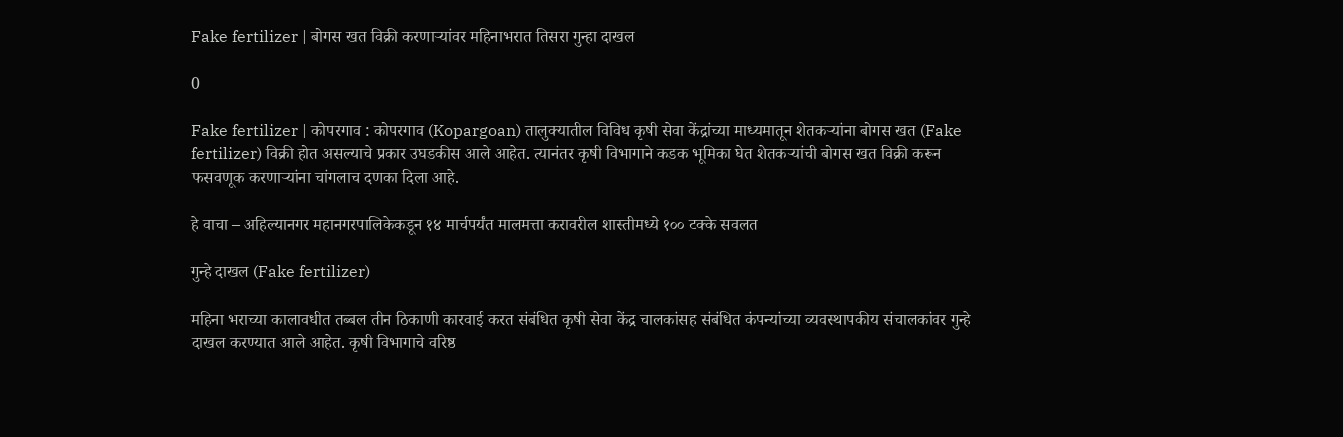Fake fertilizer | बोगस खत विक्री करणाऱ्यांवर महिनाभरात तिसरा गुन्हा दाखल

0

Fake fertilizer | कोपरगाव : कोपरगाव (Kopargoan) तालुक्यातील विविध कृषी सेवा केंद्रांच्या माध्यमातून शेतकऱ्यांना बोगस खत (Fake fertilizer) विक्री होत असल्याचे प्रकार उघडकीस आले आहेत. त्यानंतर कृषी विभागाने कडक भूमिका घेत शेतकऱ्यांची बोगस खत विक्री करून फसवणूक करणाऱ्यांना चांगलाच दणका दिला आहे.

हे वाचा – अहिल्यानगर महानगरपालिकेकडून १४ मार्चपर्यंत मालमत्ता करावरील शास्तीमध्ये १०० टक्के सवलत

गुन्हे दाखल (Fake fertilizer)

महिना भराच्या कालावधीत तब्बल तीन ठिकाणी कारवाई करत संबंधित कृषी सेवा केंद्र चालकांसह संबंधित कंपन्यांच्या व्यवस्थापकीय संचालकांवर गुन्हे दाखल करण्यात आले आहेत. कृषी विभागाचे वरिष्ठ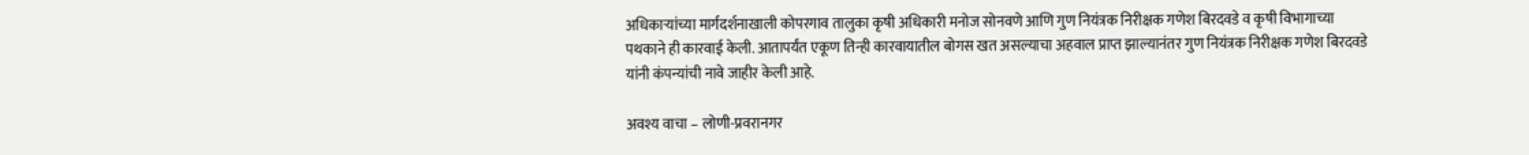अधिकाऱ्यांच्या मार्गदर्शनाखाली कोपरगाव तालुका कृषी अधिकारी मनोज सोनवणे आणि गुण नियंत्रक निरीक्षक गणेश बिरदवडे व कृषी विभागाच्या पथकाने ही कारवाई केली. आतापर्यंत एकूण तिन्ही कारवायातील बोगस खत असल्याचा अहवाल प्राप्त झाल्यानंतर गुण नियंत्रक निरीक्षक गणेश बिरदवडे यांनी कंपन्यांची नावे जाहीर केली आहे.

अवश्य वाचा – लोणी-प्रवरानगर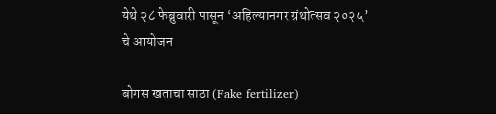येथे २८ फेब्रुवारी पासून ‘अहिल्यानगर ग्रंथोत्सव २०२५’ चे आयोजन

बोगस खताचा साठा (Fake fertilizer)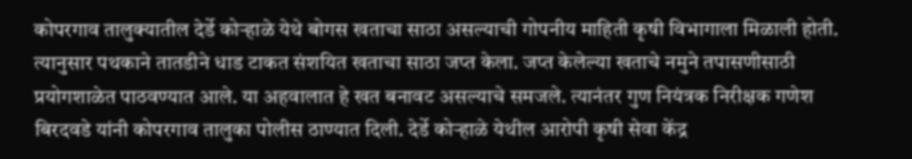कोपरगाव तालुक्यातील देर्डे कोऱ्हाळे येथे बोगस खताचा साठा असल्याची गोपनीय माहिती कृषी विभागाला मिळाली होती. त्यानुसार पथकाने तातडीने धाड टाकत संशयित खताचा साठा जप्त केला. जप्त केलेल्या खताचे नमुने तपासणीसाठी प्रयोगशाळेत पाठवण्यात आले. या अहवालात हे खत बनावट असल्याचे समजले. त्यानंतर गुण नियंत्रक निरीक्षक गणेश बिरदवडे यांनी कोपरगाव तालुका पोलीस ठाण्यात दिली. देर्डे कोऱ्हाळे येथील आरोपी कृषी सेवा केंद्र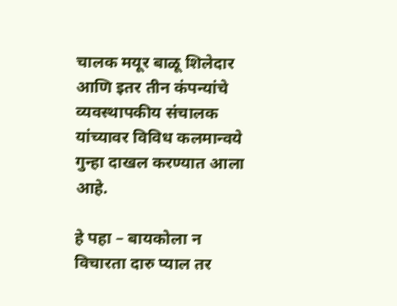चालक मयूर बाळू शिलेदार आणि इतर तीन कंपन्यांचे व्यवस्थापकीय संचालक यांच्यावर विविध कलमान्वये गुन्हा दाखल करण्यात आला आहे.

हे पहा – बायकोला न विचारता दारु प्याल तर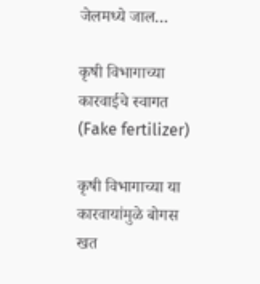जेलमध्ये जाल…

कृषी विभागाच्या कारवाईचे स्वागत (Fake fertilizer)

कृषी विभागाच्या या कारवायांमुळे बोगस खत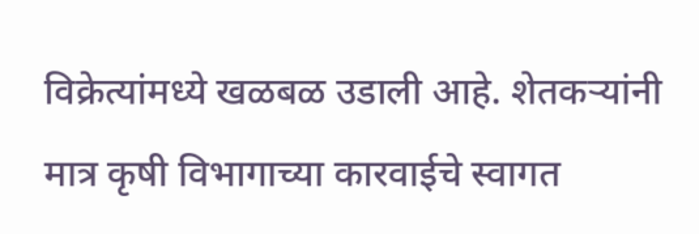विक्रेत्यांमध्ये खळबळ उडाली आहे. शेतकऱ्यांनी मात्र कृषी विभागाच्या कारवाईचे स्वागत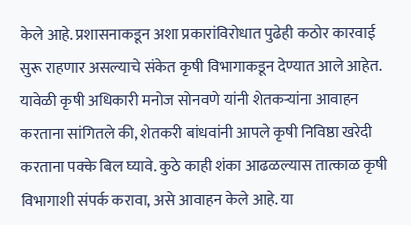केले आहे. प्रशासनाकडून अशा प्रकारांविरोधात पुढेही कठोर कारवाई सुरू राहणार असल्याचे संकेत कृषी विभागाकडून देण्यात आले आहेत. यावेळी कृषी अधिकारी मनोज सोनवणे यांनी शेतकऱ्यांना आवाहन करताना सांगितले की, शेतकरी बांधवांनी आपले कृषी निविष्ठा खरेदी करताना पक्के बिल घ्यावे. कुठे काही शंका आढळल्यास तात्काळ कृषी विभागाशी संपर्क करावा, असे आवाहन केले आहे. या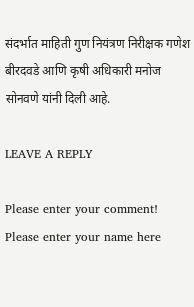संदर्भात माहिती गुण नियंत्रण निरीक्षक गणेश बीरदवडे आणि कृषी अधिकारी मनोज सोनवणे यांनी दिली आहे.

LEAVE A REPLY

Please enter your comment!
Please enter your name here